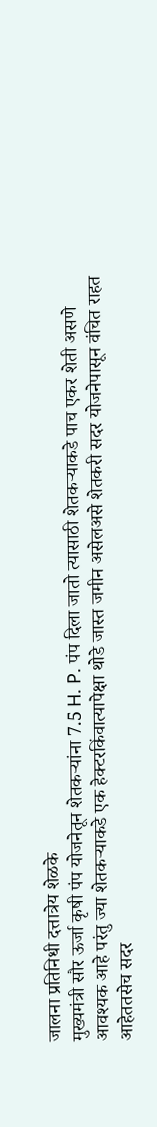जालना प्रतिनिधी दत्तात्रेय शेळके
मुख्यमंत्री सौर ऊर्जा कृषी पंप योजनेतून शेतकऱ्यांना 7.5 H. P. पंप दिला जातो त्यासाठी शेतकऱ्याकडे पाच एकर शेती असणे आवश्यक आहे परंतु ज्या शेतकऱ्याकडे एक हेक्टरकिंवात्यापेक्षा थोडे जास्त जमीन असेलअसे शेतकरी सदर योजनेपासून वंचित राहत आहेततसेच सदर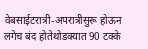वेबसाईटरात्री-अपरात्रीसुरू होऊन लगेच बंद होतेथोडक्यात 90 टक्के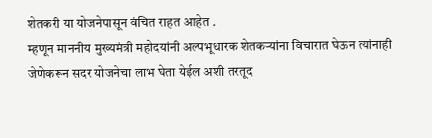शेतकरी या योजनेपासून वंचित राहत आहेत .
म्हणून माननीय मुख्यमंत्री महोदयांनी अल्पभूधारक शेतकऱ्यांना विचारात घेऊन त्यांनाही जेणेकरून सदर योजनेचा लाभ घेता येईल अशी तरतूद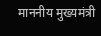माननीय मुख्यमंत्री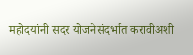महोदयांनी सदर योजनेसंदर्भात करावीअशी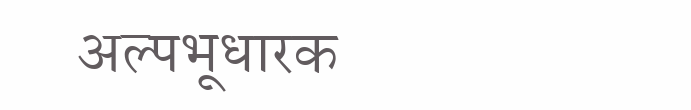अल्पभूधारक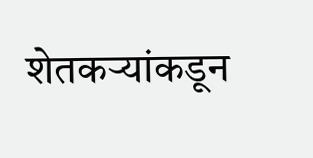शेतकऱ्यांकडून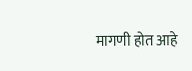मागणी होत आहे